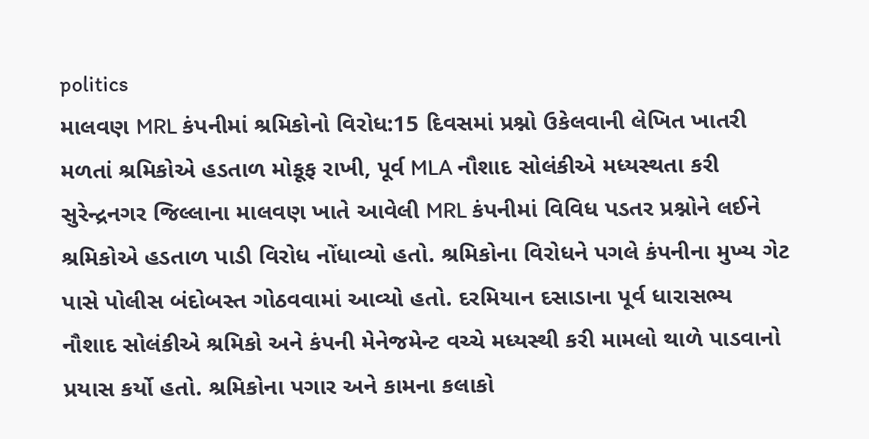politics
માલવણ MRL કંપનીમાં શ્રમિકોનો વિરોધ:15 દિવસમાં પ્રશ્નો ઉકેલવાની લેખિત ખાતરી મળતાં શ્રમિકોએ હડતાળ મોકૂફ રાખી, પૂર્વ MLA નૌશાદ સોલંકીએ મધ્યસ્થતા કરી
સુરેન્દ્રનગર જિલ્લાના માલવણ ખાતે આવેલી MRL કંપનીમાં વિવિધ પડતર પ્રશ્નોને લઈને શ્રમિકોએ હડતાળ પાડી વિરોધ નોંધાવ્યો હતો. શ્રમિકોના વિરોધને પગલે કંપનીના મુખ્ય ગેટ પાસે પોલીસ બંદોબસ્ત ગોઠવવામાં આવ્યો હતો. દરમિયાન દસાડાના પૂર્વ ધારાસભ્ય નૌશાદ સોલંકીએ શ્રમિકો અને કંપની મેનેજમેન્ટ વચ્ચે મધ્યસ્થી કરી મામલો થાળે પાડવાનો પ્રયાસ કર્યો હતો. શ્રમિકોના પગાર અને કામના કલાકો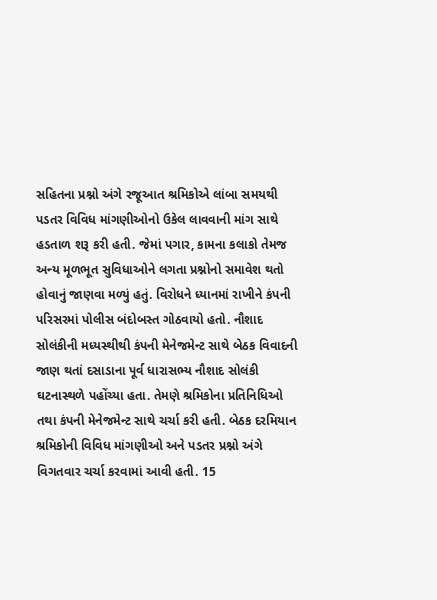સહિતના પ્રશ્નો અંગે રજૂઆત શ્રમિકોએ લાંબા સમયથી પડતર વિવિધ માંગણીઓનો ઉકેલ લાવવાની માંગ સાથે હડતાળ શરૂ કરી હતી. જેમાં પગાર, કામના કલાકો તેમજ અન્ય મૂળભૂત સુવિધાઓને લગતા પ્રશ્નોનો સમાવેશ થતો હોવાનું જાણવા મળ્યું હતું. વિરોધને ધ્યાનમાં રાખીને કંપની પરિસરમાં પોલીસ બંદોબસ્ત ગોઠવાયો હતો. નૌશાદ સોલંકીની મધ્યસ્થીથી કંપની મેનેજમેન્ટ સાથે બેઠક વિવાદની જાણ થતાં દસાડાના પૂર્વ ધારાસભ્ય નૌશાદ સોલંકી ઘટનાસ્થળે પહોંચ્યા હતા. તેમણે શ્રમિકોના પ્રતિનિધિઓ તથા કંપની મેનેજમેન્ટ સાથે ચર્ચા કરી હતી. બેઠક દરમિયાન શ્રમિકોની વિવિધ માંગણીઓ અને પડતર પ્રશ્નો અંગે વિગતવાર ચર્ચા કરવામાં આવી હતી. 15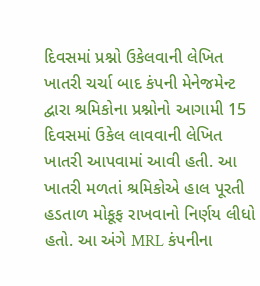દિવસમાં પ્રશ્નો ઉકેલવાની લેખિત ખાતરી ચર્ચા બાદ કંપની મેનેજમેન્ટ દ્વારા શ્રમિકોના પ્રશ્નોનો આગામી 15 દિવસમાં ઉકેલ લાવવાની લેખિત ખાતરી આપવામાં આવી હતી. આ ખાતરી મળતાં શ્રમિકોએ હાલ પૂરતી હડતાળ મોકૂફ રાખવાનો નિર્ણય લીધો હતો. આ અંગે MRL કંપનીના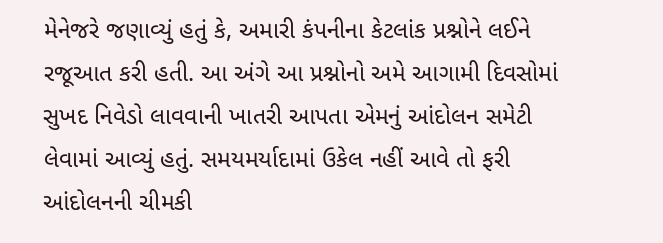મેનેજરે જણાવ્યું હતું કે, અમારી કંપનીના કેટલાંક પ્રશ્નોને લઈને રજૂઆત કરી હતી. આ અંગે આ પ્રશ્નોનો અમે આગામી દિવસોમાં સુખદ નિવેડો લાવવાની ખાતરી આપતા એમનું આંદોલન સમેટી લેવામાં આવ્યું હતું. સમયમર્યાદામાં ઉકેલ નહીં આવે તો ફરી આંદોલનની ચીમકી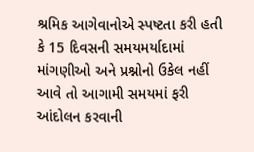શ્રમિક આગેવાનોએ સ્પષ્ટતા કરી હતી કે 15 દિવસની સમયમર્યાદામાં માંગણીઓ અને પ્રશ્નોનો ઉકેલ નહીં આવે તો આગામી સમયમાં ફરી આંદોલન કરવાની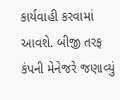કાર્યવાહી કરવામાં આવશે. બીજી તરફ કંપની મેનેજરે જણાવ્યું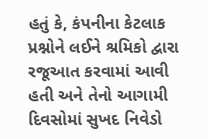હતું કે, કંપનીના કેટલાક પ્રશ્નોને લઈને શ્રમિકો દ્વારા રજૂઆત કરવામાં આવી હતી અને તેનો આગામી દિવસોમાં સુખદ નિવેડો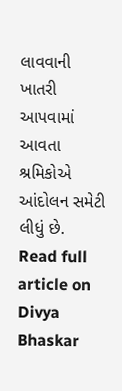લાવવાની ખાતરી આપવામાં આવતા શ્રમિકોએ આંદોલન સમેટી લીધું છે.
Read full article on Divya Bhaskar